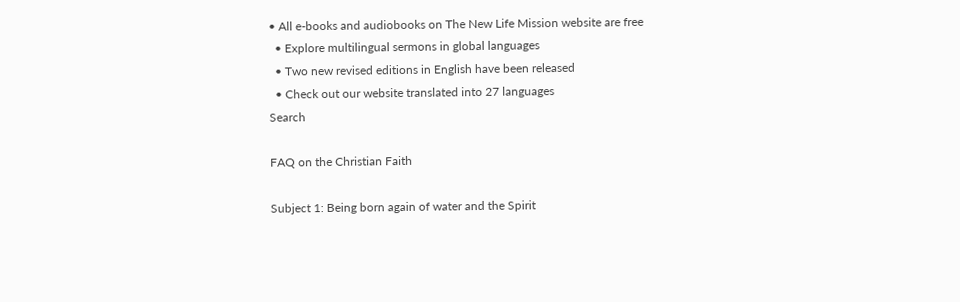• All e-books and audiobooks on The New Life Mission website are free
  • Explore multilingual sermons in global languages
  • Two new revised editions in English have been released
  • Check out our website translated into 27 languages
Search

FAQ on the Christian Faith

Subject 1: Being born again of water and the Spirit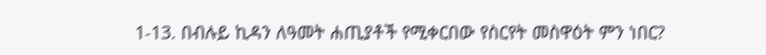1-13. በብሉይ ኪዳን ለዓመት ሐጢያቶች የሚቀርበው የስርየት መስዋዕት ምን ነበር?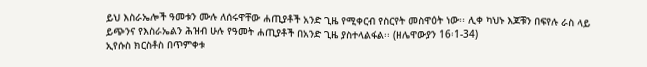ይህ እስራኤሎች ዓመቱን ሙሉ ለሰሩዋቸው ሐጢያቶች አንድ ጊዜ የሚቀርብ የስርየት መስዋዕት ነው፡፡ ሊቀ ካህኑ እጆቹን በፍየሉ ራስ ላይ ይጭንና የእስራኤልን ሕዝብ ሁሉ የዓመት ሐጢያቶች በአንድ ጊዜ ያስተላልፋል፡፡ (ዘሌዋውያን 16፡1-34)
ኢየሱስ ክርስቶስ በጥምቀቱ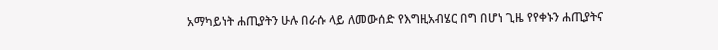አማካይነት ሐጢያትን ሁሉ በራሱ ላይ ለመውሰድ የእግዚአብሄር በግ በሆነ ጊዜ የየቀኑን ሐጢያትና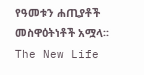የዓመቱን ሐጢያቶች መስዋዕትነቶች አሟላ፡፡
The New Life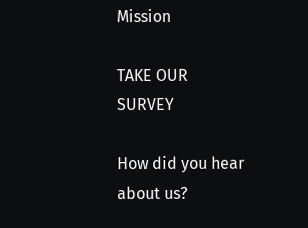Mission

TAKE OUR SURVEY

How did you hear about us?